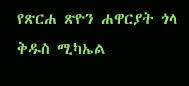የጽርሐ ጽዮን ሐዋርያት ጎላ ቅዱስ ሚካኤል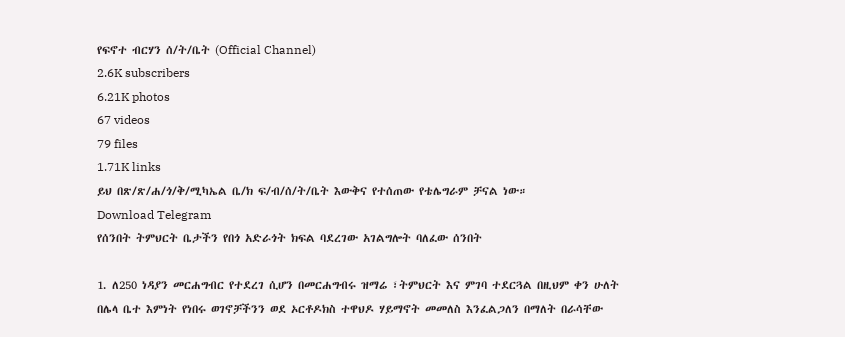የፍኖተ ብርሃን ሰ/ት/ቤት (Official Channel)
2.6K subscribers
6.21K photos
67 videos
79 files
1.71K links
ይህ በጽ/ጽ/ሐ/ጎ/ቅ/ሚካኤል ቤ/ክ ፍ/ብ/ሰ/ት/ቤት እውቅና የተሰጠው የቴሌግራም ቻናል ነው።
Download Telegram
የሰንበት ትምህርት ቤታችን የበጎ አድራጎት ክፍል ባደረገው አገልግሎት ባለፈው ሰንበት

1. ለ250 ነዳያን መርሐግብር የተደረገ ሲሆን በመርሐግብሩ ዝማሬ ፣ትምህርት እና ምገባ ተደርጓል በዚህም ቀን ሁለት በሌላ ቤተ እምነት የነበሩ ወገኖቻችንን ወደ ኦርቶዶክስ ተዋህዶ ሃይማኖት መመለስ እንፈልጋለን በማለት በራሳቸው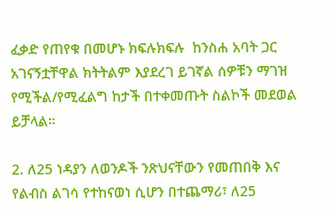ፈቃድ የጠየቁ በመሆኑ ክፍሉክፍሉ  ከንስሐ አባት ጋር አገናኝቷቸዋል ክትትልም እያደረገ ይገኛል ሰዎቹን ማገዝ የሚችል/የሚፈልግ ከታች በተቀመጡት ስልኮች መደወል ይቻላል።

2. ለ25 ነዳያን ለወንዶች ንጽህናቸውን የመጠበቅ እና የልብስ ልገሳ የተከናወነ ሲሆን በተጨማሪ፣ ለ25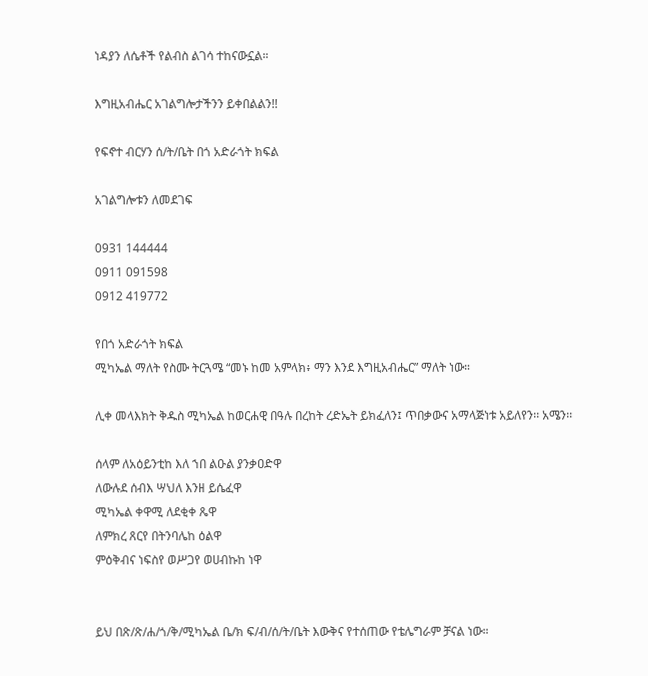ነዳያን ለሴቶች የልብስ ልገሳ ተከናውኗል።

እግዚአብሔር አገልግሎታችንን ይቀበልልን!!

የፍኖተ ብርሃን ሰ/ት/ቤት በጎ አድራጎት ክፍል

አገልግሎቱን ለመደገፍ

0931 144444
0911 091598
0912 419772

የበጎ አድራጎት ክፍል
ሚካኤል ማለት የስሙ ትርጓሜ “መኑ ከመ አምላክ፥ ማን እንደ እግዚአብሔር” ማለት ነው።

ሊቀ መላእክት ቅዱስ ሚካኤል ከወርሐዊ በዓሉ በረከት ረድኤት ይክፈለን፤ ጥበቃውና አማላጅነቱ አይለየን፡፡ አሜን፡፡

ሰላም ለአዕይንቲከ እለ ኀበ ልዑል ያንቃዐድዋ
ለውሉደ ሰብእ ሣህለ እንዘ ይሴፈዋ
ሚካኤል ቀዋሚ ለደቂቀ ጼዋ
ለምክረ ጸርየ በትንባሌከ ዕልዋ
ምዕቅብና ነፍስየ ወሥጋየ ወሀብኩከ ነዋ


ይህ በጽ/ጽ/ሐ/ጎ/ቅ/ሚካኤል ቤ/ክ ፍ/ብ/ሰ/ት/ቤት እውቅና የተሰጠው የቴሌግራም ቻናል ነው።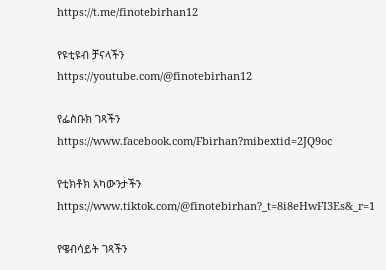https://t.me/finotebirhan12

የዩቲዩብ ቻናላችን
https://youtube.com/@finotebirhan12

የፌስቡክ ገጻችን https://www.facebook.com/Fbirhan?mibextid=2JQ9oc

የቲክቶክ አካውንታችን https://www.tiktok.com/@finotebirhan?_t=8i8eHwFI3Es&_r=1

የዌብሳይት ገጻችን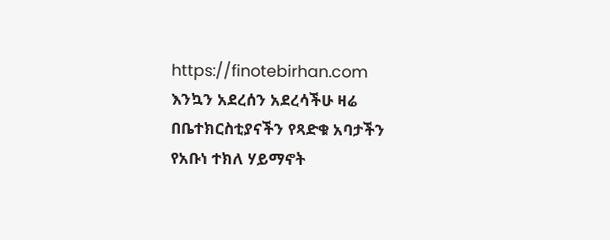https://finotebirhan.com
እንኳን አደረሰን አደረሳችሁ ዛሬ በቤተክርስቲያናችን የጻድቁ አባታችን የአቡነ ተክለ ሃይማኖት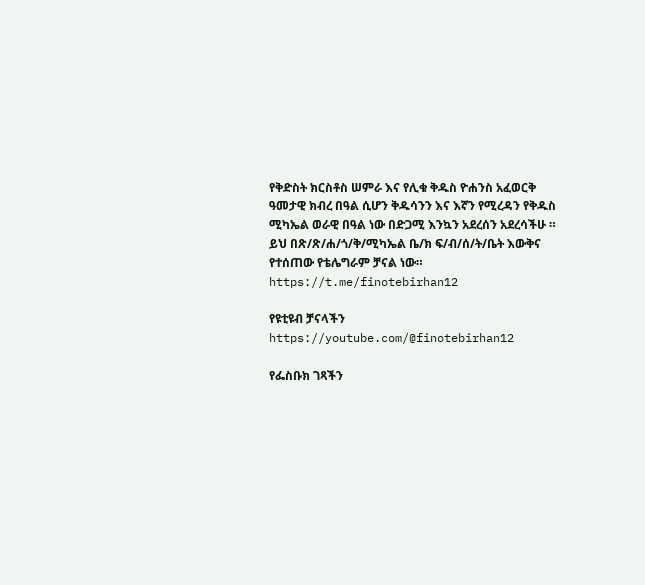የቅድስት ክርስቶስ ሠምራ እና የሊቁ ቅዱስ ዮሐንስ አፈወርቅ ዓመታዊ ክብረ በዓል ሲሆን ቅዱሳንን እና እኛን የሚረዳን የቅዱስ ሚካኤል ወራዊ በዓል ነው በድጋሚ እንኳን አደረሰን አደረሳችሁ ።
ይህ በጽ/ጽ/ሐ/ጎ/ቅ/ሚካኤል ቤ/ክ ፍ/ብ/ሰ/ት/ቤት እውቅና የተሰጠው የቴሌግራም ቻናል ነው።
https://t.me/finotebirhan12

የዩቲዩብ ቻናላችን
https://youtube.com/@finotebirhan12

የፌስቡክ ገጻችን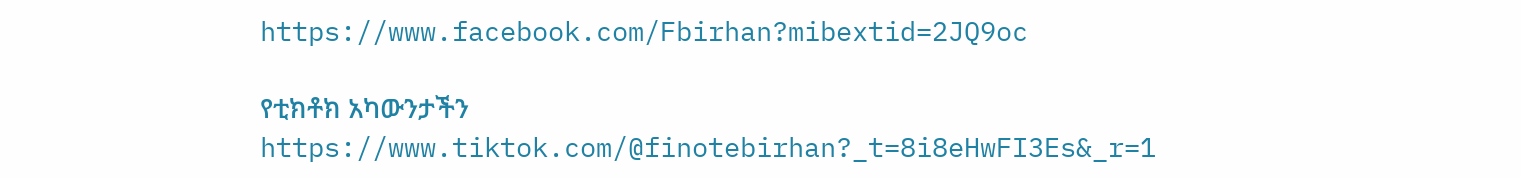https://www.facebook.com/Fbirhan?mibextid=2JQ9oc

የቲክቶክ አካውንታችን https://www.tiktok.com/@finotebirhan?_t=8i8eHwFI3Es&_r=1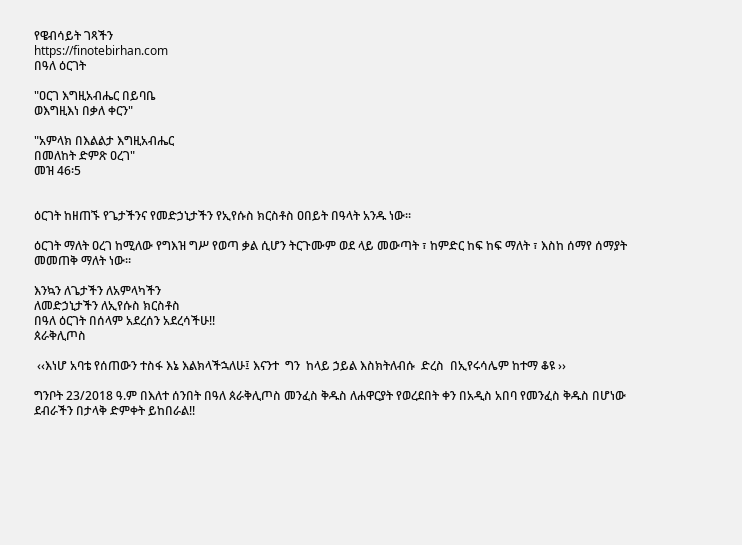የዌብሳይት ገጻችን
https://finotebirhan.com
በዓለ ዕርገት

"ዐርገ እግዚአብሔር በይባቤ
ወእግዚእነ በቃለ ቀርን"

"አምላክ በእልልታ እግዚአብሔር
በመለከት ድምጽ ዐረገ"
መዝ 46፡5


ዕርገት ከዘጠኙ የጌታችንና የመድኃኒታችን የኢየሱስ ክርስቶስ ዐበይት በዓላት አንዱ ነው፡፡

ዕርገት ማለት ዐረገ ከሚለው የግእዝ ግሥ የወጣ ቃል ሲሆን ትርጉሙም ወደ ላይ መውጣት ፣ ከምድር ከፍ ከፍ ማለት ፣ እስከ ሰማየ ሰማያት መመጠቅ ማለት ነው።

እንኳን ለጌታችን ለአምላካችን
ለመድኃኒታችን ለኢየሱስ ክርስቶስ
በዓለ ዕርገት በሰላም አደረሰን አደረሳችሁ!!
ጰራቅሊጦስ

 ‹‹እነሆ አባቴ የሰጠውን ተስፋ እኔ እልክላችኋለሁ፤ እናንተ  ግን  ከላይ ኃይል እስክትለብሱ  ድረስ  በኢየሩሳሌም ከተማ ቆዩ ››

ግንቦት 23/2018 ዓ.ም በእለተ ሰንበት በዓለ ጰራቅሊጦስ መንፈስ ቅዱስ ለሐዋርያት የወረደበት ቀን በአዲስ አበባ የመንፈስ ቅዱስ በሆነው ደብራችን በታላቅ ድምቀት ይከበራል!!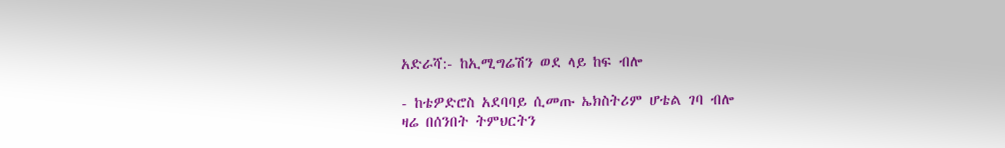አድራሻ:- ከኢሚግሬሽን ወደ ላይ ከፍ ብሎ

- ከቴዎድሮስ አደባባይ ሲመጡ ኤክስትሪም ሆቴል ገባ ብሎ
ዛሬ በሰንበት ትምህርትን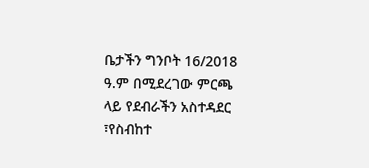ቤታችን ግንቦት 16/2018 ዓ.ም በሚደረገው ምርጫ ላይ የደብራችን አስተዳደር ፣የስብከተ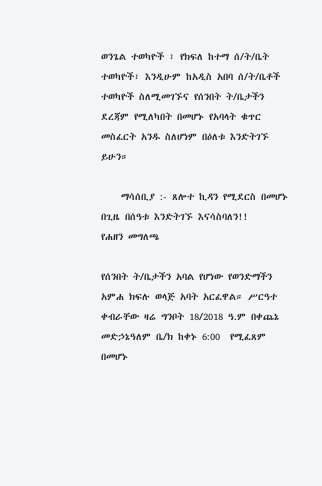ወንጌል ተወካዮች ፣ የክፍለ ከተማ ሰ/ት/ቤት ተወካዮች፣ እንዲሁም ከአዲስ አበባ ሰ/ት/ቤቶች ተወካዮች ስለሚመገኙና የሰንበት ት/ቤታችን ደረጃም የሚለካበት በመሆኑ የአባላት ቁጥር መስፈርት አንዱ ስለሆነም በዕለቱ እንድትገኙ ይሁን።

    ማሳሰቢያ :- ጸሎተ ኪዳን የሚደርስ በመሆኑ በጊዜ በሰዓቱ እንድትገኙ እናሳስባለን!!
የሐዘን መግለጫ

የሰንበት ት/ቤታችን አባል የሆነው የወንድማችን አምሐ ክፍሉ ወላጅ አባት አርፈዋል። ሥርዓተ ቀብራቸው ዛሬ ግንቦት 18/2018 ዓ.ም በቀጨኔ መድኃኔዓለም ቤ/ክ ከቀኑ 6:00  የሚፈጸም በመሆኑ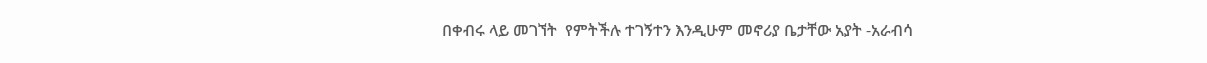በቀብሩ ላይ መገኘት  የምትችሉ ተገኝተን እንዲሁም መኖሪያ ቤታቸው አያት -አራብሳ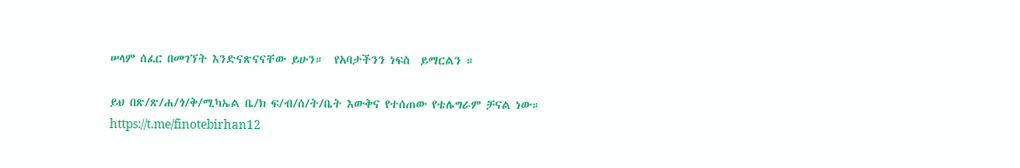ሠላም ሰፈር በመገኘት እንድናጽናናቸው ይሁን።  የአባታችንን ነፍስ  ይማርልን ።

ይህ በጽ/ጽ/ሐ/ጎ/ቅ/ሚካኤል ቤ/ክ ፍ/ብ/ሰ/ት/ቤት እውቅና የተሰጠው የቴሌግራም ቻናል ነው።
https://t.me/finotebirhan12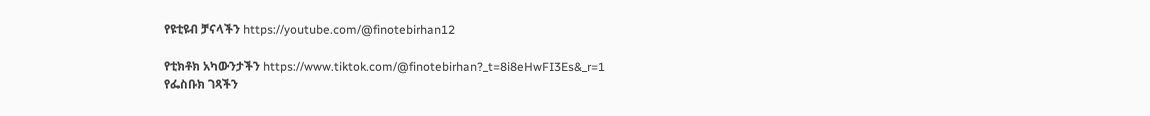የዩቲዩብ ቻናላችን https://youtube.com/@finotebirhan12

የቲክቶክ አካውንታችን https://www.tiktok.com/@finotebirhan?_t=8i8eHwFI3Es&_r=1
የፌስቡክ ገጻችን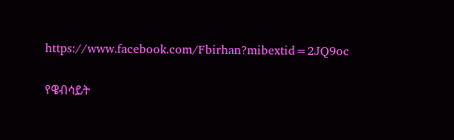https://www.facebook.com/Fbirhan?mibextid=2JQ9oc

የዌብሳይት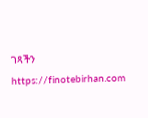ገጻችን https://finotebirhan.com